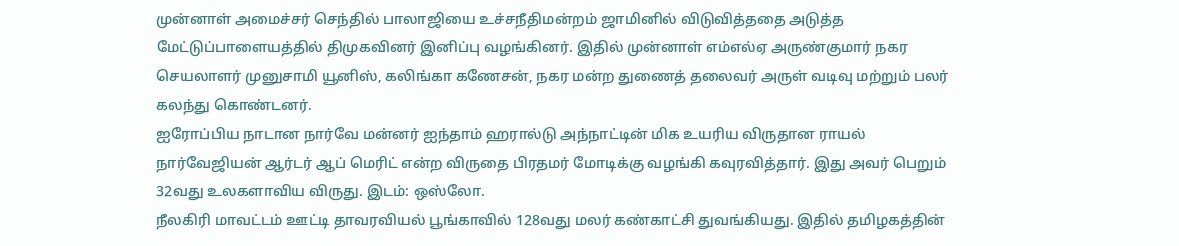முன்னாள் அமைச்சர் செந்தில் பாலாஜியை உச்சநீதிமன்றம் ஜாமினில் விடுவித்ததை அடுத்த மேட்டுப்பாளையத்தில் திமுகவினர் இனிப்பு வழங்கினர். இதில் முன்னாள் எம்எல்ஏ அருண்குமார் நகர செயலாளர் முனுசாமி யூனிஸ், கலிங்கா கணேசன், நகர மன்ற துணைத் தலைவர் அருள் வடிவு மற்றும் பலர் கலந்து கொண்டனர்.
ஐரோப்பிய நாடான நார்வே மன்னர் ஐந்தாம் ஹரால்டு அந்நாட்டின் மிக உயரிய விருதான ராயல் நார்வேஜியன் ஆர்டர் ஆப் மெரிட் என்ற விருதை பிரதமர் மோடிக்கு வழங்கி கவுரவித்தார். இது அவர் பெறும் 32வது உலகளாவிய விருது. இடம்: ஒஸ்லோ.
நீலகிரி மாவட்டம் ஊட்டி தாவரவியல் பூங்காவில் 128வது மலர் கண்காட்சி துவங்கியது. இதில் தமிழகத்தின்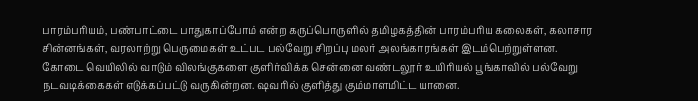பாரம்பரியம், பண்பாட்டை பாதுகாப்போம் என்ற கருப்பொருளில் தமிழகத்தின் பாரம்பரிய கலைகள், கலாசார சின்னங்கள், வரலாற்று பெருமைகள் உட்பட பல்வேறு சிறப்பு மலர் அலங்காரங்கள் இடம்பெற்றுள்ளன.
கோடை வெயிலில் வாடும் விலங்குகளை குளிர்விக்க சென்னை வண்டலூர் உயிரியல் பூங்காவில் பல்வேறு நடவடிக்கைகள் எடுக்கப்பட்டு வருகின்றன. ஷவரில் குளித்து கும்மாளமிட்ட யானை.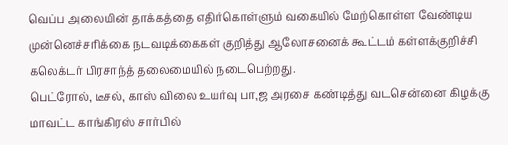வெப்ப அலையின் தாக்கத்தை எதிர்கொள்ளும் வகையில் மேற்கொள்ள வேண்டிய முன்னெச்சரிக்கை நடவடிக்கைகள் குறித்து ஆலோசனைக் கூட்டம் கள்ளக்குறிச்சி கலெக்டர் பிரசாந்த் தலைமையில் நடைபெற்றது.
பெட்ரோல், டீசல், காஸ் விலை உயர்வு பா,ஜ அரசை கண்டித்து வடசென்னை கிழக்கு மாவட்ட காங்கிரஸ் சார்பில்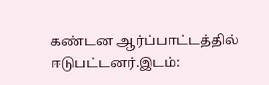கண்டன ஆர்ப்பாட்டத்தில் ஈடுபட்டனர்.இடம்: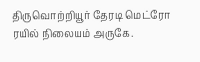திருவொற்றியூர் தேரடி மெட்ரோ ரயில் நிலையம் அருகே.